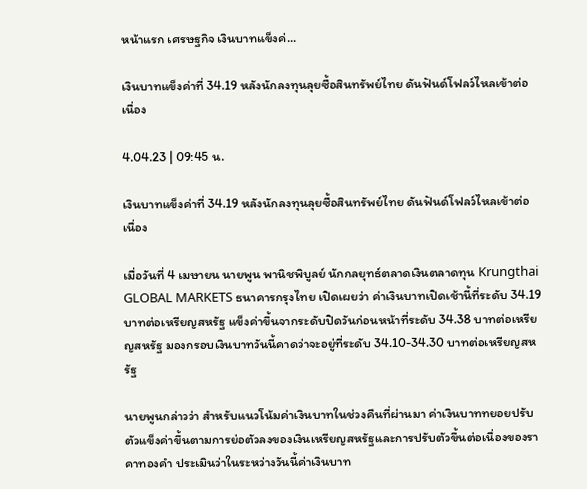หน้าแรก เศรษฐกิจ เงินบาทแข็งค่...

เงินบาทแข็งค่าที่ 34.19 หลังนักลงทุนลุยซื้อสินทรัพย์ไทย ดันฟันด์โฟลว์ไหลเข้าต่อเนื่อง

4.04.23 | 09:45 น.

เงินบาทแข็งค่าที่ 34.19 หลังนักลงทุนลุยซื้อสินทรัพย์ไทย ดันฟันด์โฟลว์ไหลเข้าต่อเนื่อง

เมื่อวันที่ 4 เมษายน นายพูน พานิชพิบูลย์ นักกลยุทธ์ตลาดเงินตลาดทุน Krungthai GLOBAL MARKETS ธนาคารกรุงไทย เปิดเผยว่า ค่าเงินบาทเปิดเช้านี้ที่ระดับ 34.19 บาทต่อเหรียญสหรัฐ แข็งค่าขึ้นจากระดับปิดวันก่อนหน้าที่ระดับ 34.38 บาทต่อเหรียญสหรัฐ มองกรอบเงินบาทวันนี้คาดว่าจะอยู่ที่ระดับ 34.10-34.30 บาทต่อเหรียญสหรัฐ

นายพูนกล่าวว่า สำหรับแนวโน้มค่าเงินบาทในช่วงคืนที่ผ่านมา ค่าเงินบาททยอยปรับตัวแข็งค่าขึ้นตามการย่อตัวลงของเงินเหรียญสหรัฐและการปรับตัวขึ้นต่อเนื่องของราคาทองคำ ประเมินว่าในระหว่างวันนี้ค่าเงินบาท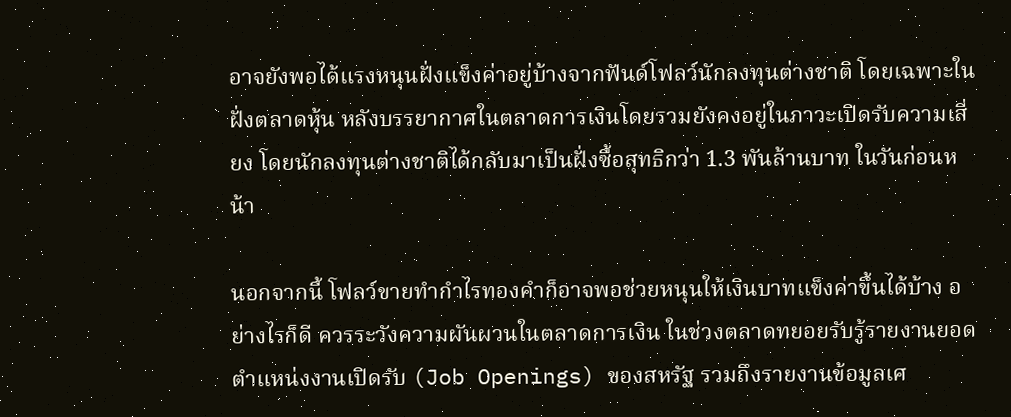อาจยังพอได้แรงหนุนฝั่งแข็งค่าอยู่บ้างจากฟันด์โฟลว์นักลงทุนต่างชาติ โดยเฉพาะในฝั่งตลาดหุ้น หลังบรรยากาศในตลาดการเงินโดยรวมยังคงอยู่ในภาวะเปิดรับความเสี่ยง โดยนักลงทุนต่างชาติได้กลับมาเป็นฝั่งซื้อสุทธิกว่า 1.3 พันล้านบาท ในวันก่อนหน้า

นอกจากนี้ โฟลว์ขายทำกำไรทองคำก็อาจพอช่วยหนุนให้เงินบาทแข็งค่าขึ้นได้บ้าง อย่างไรก็ดี ควรระวังความผันผวนในตลาดการเงิน ในช่วงตลาดทยอยรับรู้รายงานยอดตำแหน่งงานเปิดรับ (Job Openings) ของสหรัฐ รวมถึงรายงานข้อมูลเศ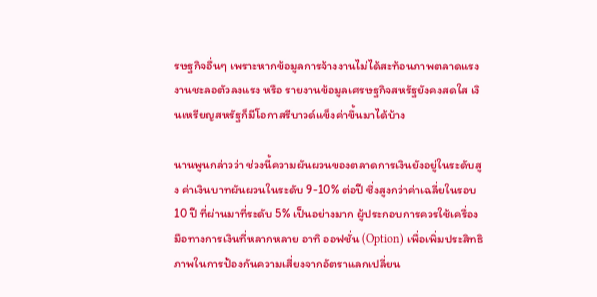รษฐกิจอื่นๆ เพราะหากข้อมูลการจ้างงานไม่ได้สะท้อนภาพตลาดแรงงานชะลอตัวลงแรง หรือ รายงานข้อมูลเศรษฐกิจสหรัฐยังคงสดใส เงินเหรียญสหรัฐก็มีโอกาสรีบาวด์แข็งค่าขึ้นมาได้บ้าง

นานพูนกล่าวว่า ช่วงนี้ความผันผวนของตลาดการเงินยังอยู่ในระดับสูง ค่าเงินบาทผันผวนในระดับ 9-10% ต่อปี ซึ่งสูงกว่าค่าเฉลี่ยในรอบ 10 ปี ที่ผ่านมาที่ระดับ 5% เป็นอย่างมาก ผู้ประกอบการควรใช้เครื่องมือทางการเงินที่หลากหลาย อาทิ ออฟชั่น (Option) เพื่อเพิ่มประสิทธิภาพในการป้องกันความเสี่ยงจากอัตราแลกเปลี่ยน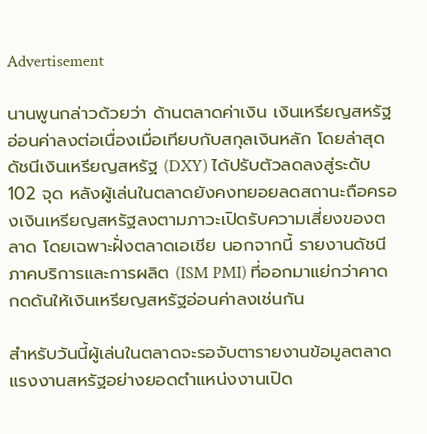Advertisement

นานพูนกล่าวด้วยว่า ด้านตลาดค่าเงิน เงินเหรียญสหรัฐอ่อนค่าลงต่อเนื่องเมื่อเทียบกับสกุลเงินหลัก โดยล่าสุดดัชนีเงินเหรียญสหรัฐ (DXY) ได้ปรับตัวลดลงสู่ระดับ 102 จุด หลังผู้เล่นในตลาดยังคงทยอยลดสถานะถือครองเงินเหรียญสหรัฐลงตามภาวะเปิดรับความเสี่ยงของตลาด โดยเฉพาะฝั่งตลาดเอเชีย นอกจากนี้ รายงานดัชนีภาคบริการและการผลิต (ISM PMI) ที่ออกมาแย่กว่าคาดกดดันให้เงินเหรียญสหรัฐอ่อนค่าลงเช่นกัน

สำหรับวันนี้ผู้เล่นในตลาดจะรอจับตารายงานข้อมูลตลาดแรงงานสหรัฐอย่างยอดตำแหน่งงานเปิด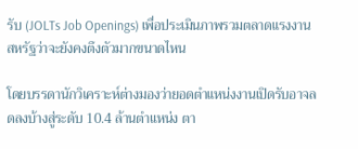รับ (JOLTs Job Openings) เพื่อประเมินภาพรวมตลาดแรงงานสหรัฐว่าจะยังคงตึงตัวมากขนาดไหน

โดยบรรดานักวิเคราะห์ต่างมองว่ายอดตำแหน่งงานเปิดรับอาจลดลงบ้างสู่ระดับ 10.4 ล้านตำแหน่ง ตา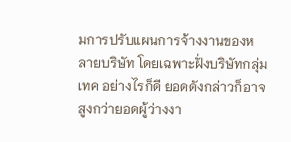มการปรับแผนการจ้างงานของหลายบริษัท โดยเฉพาะฝั่งบริษัทกลุ่มเทค อย่างไรก็ดี ยอดดังกล่าวก็อาจสูงกว่ายอดผู้ว่างงา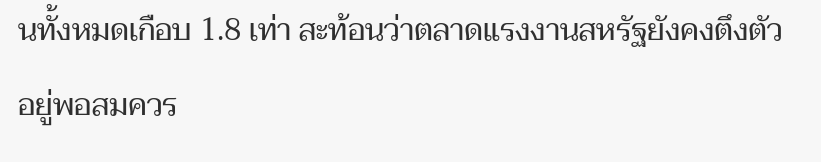นทั้งหมดเกือบ 1.8 เท่า สะท้อนว่าตลาดแรงงานสหรัฐยังคงตึงตัวอยู่พอสมควร